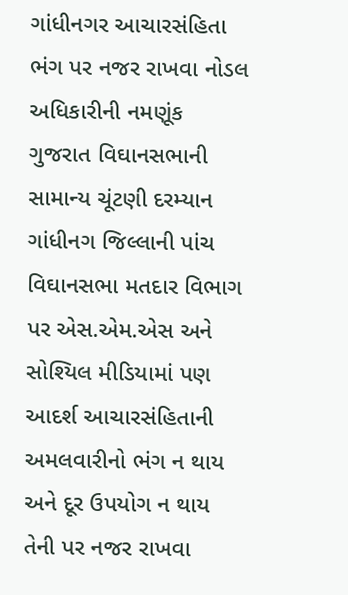ગાંધીનગર આચારસંહિતા ભંગ પર નજર રાખવા નોડલ અધિકારીની નમણૂંક
ગુજરાત વિઘાનસભાની સામાન્ય ચૂંટણી દરમ્યાન ગાંધીનગ જિલ્લાની પાંચ વિઘાનસભા મતદાર વિભાગ પર એસ.એમ.એસ અને સોશ્યિલ મીડિયામાં પણ આદર્શ આચારસંહિતાની અમલવારીનો ભંગ ન થાય અને દૂર ઉપયોગ ન થાય તેની પર નજર રાખવા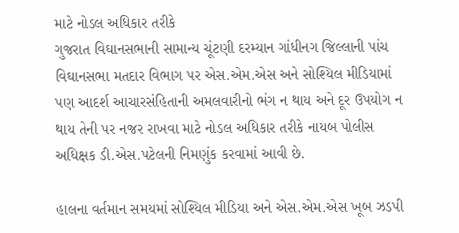માટે નોડલ અધિકાર તરીકે
ગુજરાત વિઘાનસભાની સામાન્ય ચૂંટણી દરમ્યાન ગાંધીનગ જિલ્લાની પાંચ વિઘાનસભા મતદાર વિભાગ પર એસ.એમ.એસ અને સોશ્યિલ મીડિયામાં પણ આદર્શ આચારસંહિતાની અમલવારીનો ભંગ ન થાય અને દૂર ઉપયોગ ન થાય તેની પર નજર રાખવા માટે નોડલ અધિકાર તરીકે નાયબ પોલીસ અધિક્ષક ડી.એસ.પટેલની નિમણુંક કરવામાં આવી છે.

હાલના વર્તમાન સમયમાં સોશ્યિલ મીડિયા અને એસ.એમ.એસ ખૂબ ઝડપી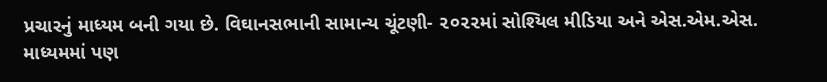પ્રચારનું માધ્યમ બની ગયા છે. વિઘાનસભાની સામાન્ય ચૂંટણી- ૨૦૨૨માં સોશ્યિલ મીડિયા અને એસ.એમ.એસ. માધ્યમમાં પણ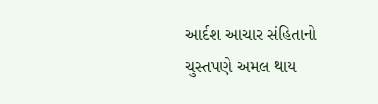આર્દશ આચાર સંહિતાનો ચુસ્તપણે અમલ થાય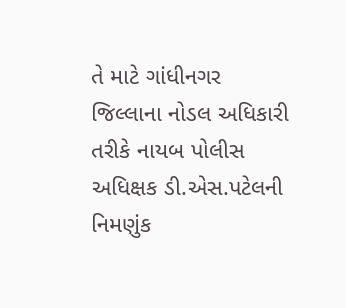તે માટે ગાંધીનગર જિલ્લાના નોડલ અધિકારી તરીકે નાયબ પોલીસ અધિક્ષક ડી.એસ.પટેલની નિમણુંક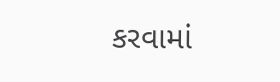કરવામાં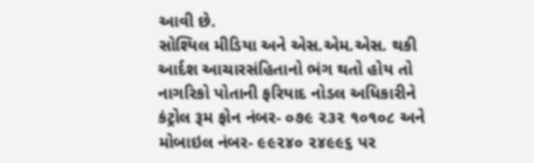આવી છે.
સોશ્યિલ મીડિયા અને એસ.એમ.એસ. થકી આર્દશ આચારસંહિતાનો ભંગ થતો હોય તો નાગરિકો પોતાની ફરિયાદ નોડલ અધિકારીને કંટ્રોલ રૂમ ફોન નંબર- ૦૭૯ ૨૩૨ ૧૦૧૦૮ અને મોબાઇલ નંબર- ૯૯૨૪૦ ૨૪૯૯૬ પર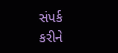સંપર્ક કરીને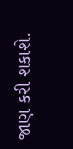જાણ કરી શકાશે.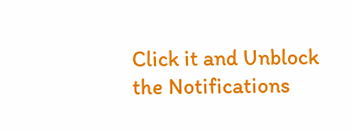Click it and Unblock the Notifications